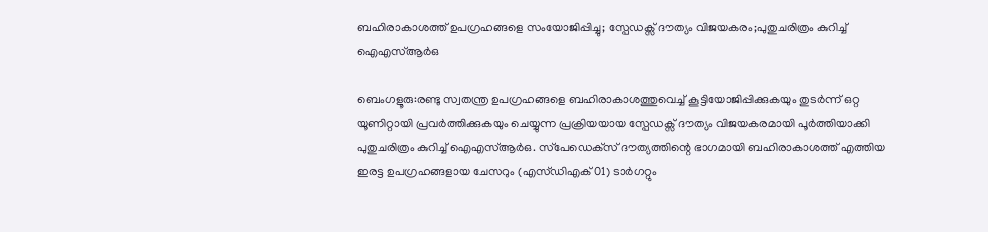ബഹിരാകാശത്ത് ഉപഗ്രഹങ്ങളെ സംയോജിപ്പിച്ചു; സ്പേഡക്സ് ദൗത്യം വിജയകരം;പുതുചരിത്രം കുറിച്ച് ഐഎസ്ആര്‍ഒ

ബെംഗളൂരു:രണ്ടു സ്വതന്ത്ര ഉപഗ്രഹങ്ങളെ ബഹിരാകാശത്തുവെച്ച് കൂട്ടിയോജിപ്പിക്കുകയും തുടര്‍ന്ന് ഒറ്റ യൂണിറ്റായി പ്രവര്‍ത്തിക്കുകയും ചെയ്യുന്ന പ്രക്രിയയായ സ്പേഡക്സ് ദൗത്യം വിജയകരമായി പൂര്‍ത്തിയാക്കി പുതുചരിത്രം കുറിച്ച് ഐഎസ്ആര്‍ഒ. സ്‌പേഡെക്‌സ് ദൗത്യത്തിന്റെ ഭാഗമായി ബഹിരാകാശത്ത് എത്തിയ ഇരട്ട ഉപഗ്രഹങ്ങളായ ചേസറും (എസ്ഡിഎക്01) ടാര്‍ഗറ്റും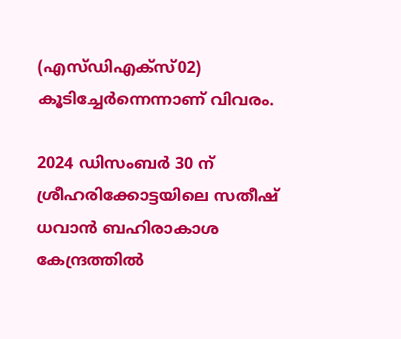(എസ്ഡിഎക്‌സ്02) കൂടിച്ചേര്‍ന്നെന്നാണ് വിവരം.

2024 ഡിസംബര്‍ 30 ന് ശ്രീഹരിക്കോട്ടയിലെ സതീഷ് ധവാന്‍ ബഹിരാകാശ കേന്ദ്രത്തില്‍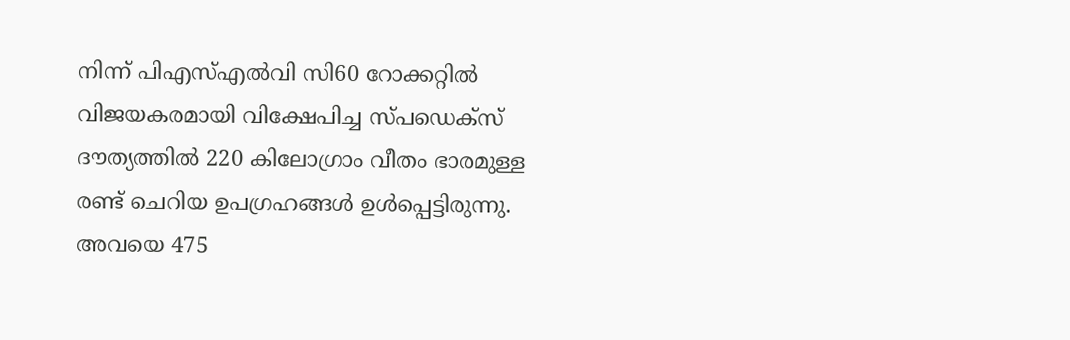നിന്ന് പിഎസ്എല്‍വി സി60 റോക്കറ്റില്‍ വിജയകരമായി വിക്ഷേപിച്ച സ്പഡെക്സ് ദൗത്യത്തില്‍ 220 കിലോഗ്രാം വീതം ഭാരമുള്ള രണ്ട് ചെറിയ ഉപഗ്രഹങ്ങള്‍ ഉള്‍പ്പെട്ടിരുന്നു. അവയെ 475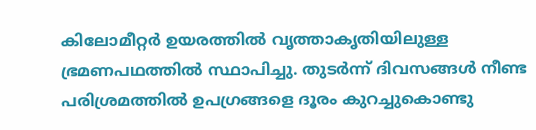കിലോമീറ്റര്‍ ഉയരത്തില്‍ വൃത്താകൃതിയിലുള്ള ഭ്രമണപഥത്തില്‍ സ്ഥാപിച്ചു. തുടര്‍ന്ന് ദിവസങ്ങള്‍ നീണ്ട പരിശ്രമത്തില്‍ ഉപഗ്രങ്ങളെ ദൂരം കുറച്ചുകൊണ്ടു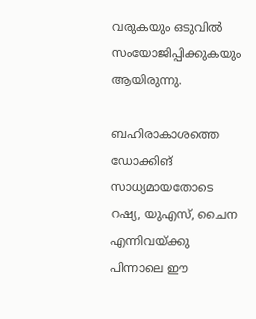വരുകയും ഒടുവില്‍ സംയോജിപ്പിക്കുകയും ആയിരുന്നു.

ബഹിരാകാശത്തെ ഡോക്കിങ് സാധ്യമായതോടെ റഷ്യ, യുഎസ്, ചൈന എന്നിവയ്ക്കു പിന്നാലെ ഈ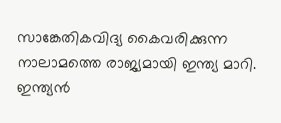സാങ്കേതികവിദ്യ കൈവരിക്കുന്ന നാലാമത്തെ രാജ്യമായി ഇന്ത്യ മാറി. ഇന്ത്യന്‍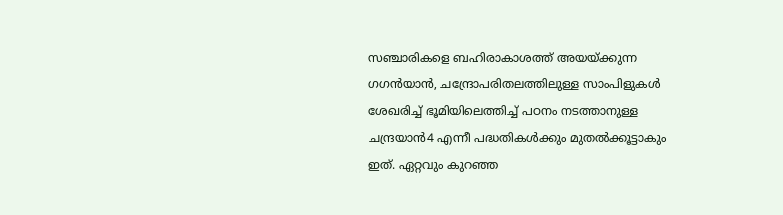സഞ്ചാരികളെ ബഹിരാകാശത്ത് അയയ്ക്കുന്ന ഗഗന്‍യാന്‍, ചന്ദ്രോപരിതലത്തിലുള്ള സാംപിളുകള്‍ ശേഖരിച്ച് ഭൂമിയിലെത്തിച്ച് പഠനം നടത്താനുള്ള ചന്ദ്രയാന്‍4 എന്നീ പദ്ധതികള്‍ക്കും മുതല്‍ക്കൂട്ടാകും ഇത്. ഏറ്റവും കുറഞ്ഞ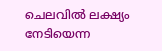ചെലവില്‍ ലക്ഷ്യം നേടിയെന്ന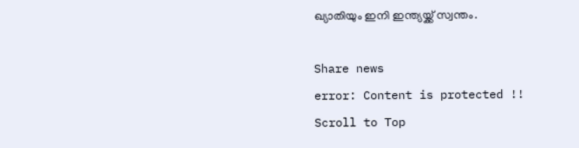ഖ്യാതിയും ഇനി ഇന്ത്യയ്ക്ക് സ്വന്തം.

Share news
error: Content is protected !!
Scroll to Top